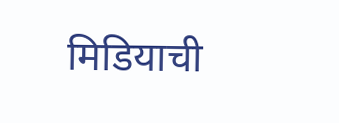मिडियाची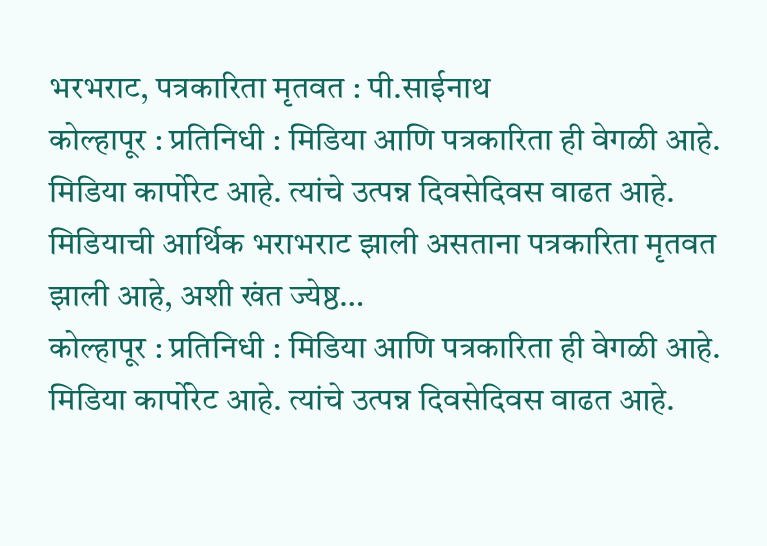भरभराट, पत्रकारिता मृतवत : पी.साईनाथ
कोल्हापूर : प्रतिनिधी : मिडिया आणि पत्रकारिता ही वेगळी आहे. मिडिया कार्पोरेट आहे. त्यांचे उत्पन्न दिवसेदिवस वाढत आहे. मिडियाची आर्थिक भराभराट झाली असताना पत्रकारिता मृतवत झाली आहे, अशी खंत ज्येष्ठ…
कोल्हापूर : प्रतिनिधी : मिडिया आणि पत्रकारिता ही वेगळी आहे. मिडिया कार्पोरेट आहे. त्यांचे उत्पन्न दिवसेदिवस वाढत आहे.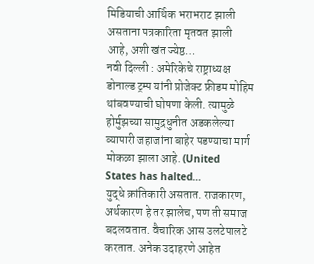मिडियाची आर्थिक भराभराट झाली असताना पत्रकारिता मृतवत झाली आहे, अशी खंत ज्येष्ठ…
नवी दिल्ली : अमेरिकेचे राष्ट्राध्यक्ष डोनाल्ड ट्रम्प यांनी प्रोजेक्ट फ्रीडम मोहिम थांबवण्याची घोषणा केली. त्यामुळे होर्मुझच्या सामुद्रधुनीत अडकलेल्या व्यापारी जहाजांना बाहेर पडण्याचा मार्ग मोकळा झाला आहे. (United States has halted…
युद्धे क्रांतिकारी असतात. राजकारण, अर्थकारण हे तर झालेच, पण ती समाज बदलवतात. वैचारिक आस उलटेपालटे करतात. अनेक उदाहरणे आहेत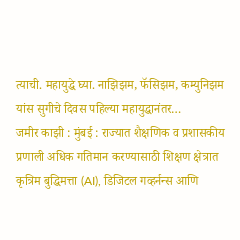त्याची. महायुद्धे घ्या. नाझिझम, फॅसिझम, कम्युनिझम यांस सुगीचे दिवस पहिल्या महायुद्धानंतर…
जमीर काझी : मुंबई : राज्यात शैक्षणिक व प्रशासकीय प्रणाली अधिक गतिमान करण्यासाठी शिक्षण क्षेत्रात कृत्रिम बुद्धिमत्ता (AI), डिजिटल गव्हर्नन्स आणि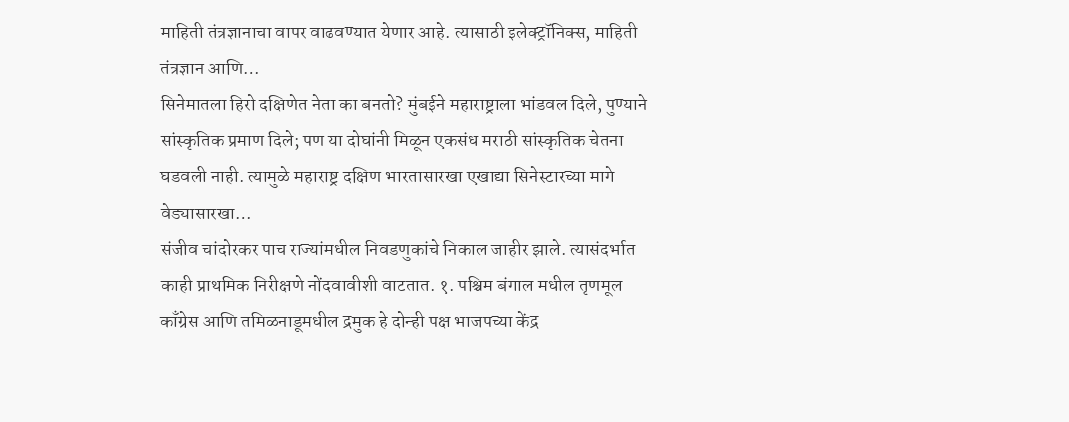माहिती तंत्रज्ञानाचा वापर वाढवण्यात येणार आहे. त्यासाठी इलेक्ट्रॉनिक्स, माहिती तंत्रज्ञान आणि…
सिनेमातला हिरो दक्षिणेत नेता का बनतो? मुंबईने महाराष्ट्राला भांडवल दिले, पुण्याने सांस्कृतिक प्रमाण दिले; पण या दोघांनी मिळून एकसंध मराठी सांस्कृतिक चेतना घडवली नाही. त्यामुळे महाराष्ट्र दक्षिण भारतासारखा एखाद्या सिनेस्टारच्या मागे वेड्यासारखा…
संजीव चांदोरकर पाच राज्यांमधील निवडणुकांचे निकाल जाहीर झाले. त्यासंदर्भात काही प्राथमिक निरीक्षणे नोंदवावीशी वाटतात. १. पश्चिम बंगाल मधील तृणमूल काँग्रेस आणि तमिळनाडूमधील द्रमुक हे दोन्ही पक्ष भाजपच्या केंद्र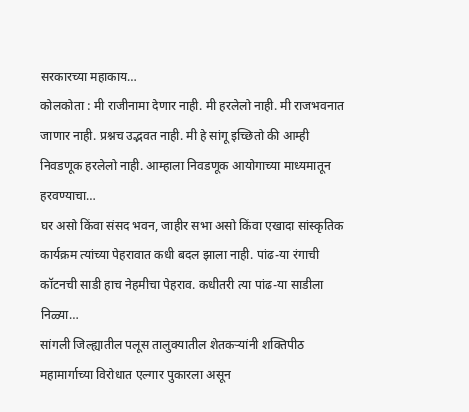सरकारच्या महाकाय…
कोलकोता : मी राजीनामा देणार नाही. मी हरलेलो नाही. मी राजभवनात जाणार नाही. प्रश्नच उद्भवत नाही. मी हे सांगू इच्छितो की आम्ही निवडणूक हरलेलो नाही. आम्हाला निवडणूक आयोगाच्या माध्यमातून हरवण्याचा…
घर असो किंवा संसद भवन, जाहीर सभा असो किंवा एखादा सांस्कृतिक कार्यक्रम त्यांच्या पेहरावात कधी बदल झाला नाही. पांढ-या रंगाची कॉटनची साडी हाच नेहमीचा पेहराव. कधीतरी त्या पांढ-या साडीला निळ्या…
सांगली जिल्ह्यातील पलूस तालुक्यातील शेतकऱ्यांनी शक्तिपीठ महामार्गाच्या विरोधात एल्गार पुकारला असून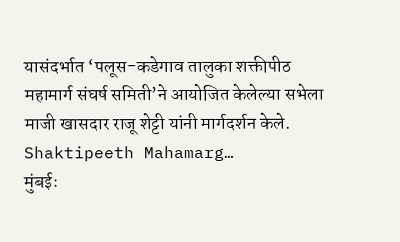यासंदर्भात ‘पलूस-कडेगाव तालुका शक्तीपीठ महामार्ग संघर्ष समिती’ने आयोजित केलेल्या सभेला माजी खासदार राजू शेट्टी यांनी मार्गदर्शन केले. Shaktipeeth Mahamarg…
मुंबईः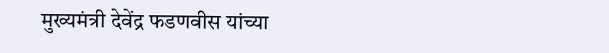मुख्यमंत्री देवेंद्र फडणवीस यांच्या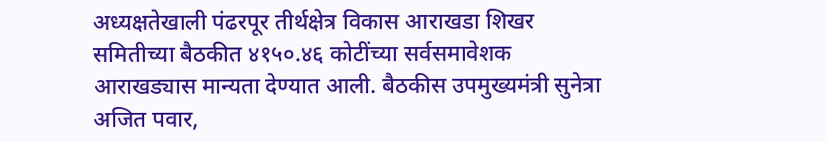अध्यक्षतेखाली पंढरपूर तीर्थक्षेत्र विकास आराखडा शिखर समितीच्या बैठकीत ४१५०.४६ कोटींच्या सर्वसमावेशक आराखड्यास मान्यता देण्यात आली. बैठकीस उपमुख्यमंत्री सुनेत्रा अजित पवार,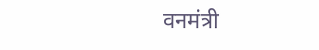वनमंत्री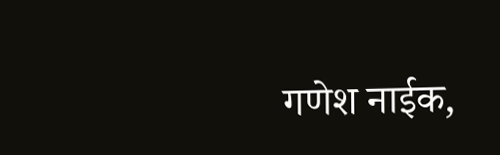गणेश नाईक,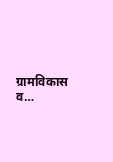ग्रामविकास व…